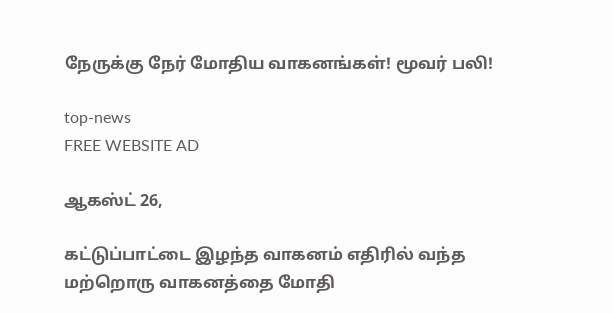நேருக்கு நேர் மோதிய வாகனங்கள்! மூவர் பலி!

top-news
FREE WEBSITE AD

ஆகஸ்ட் 26,

கட்டுப்பாட்டை இழந்த வாகனம் எதிரில் வந்த மற்றொரு வாகனத்தை மோதி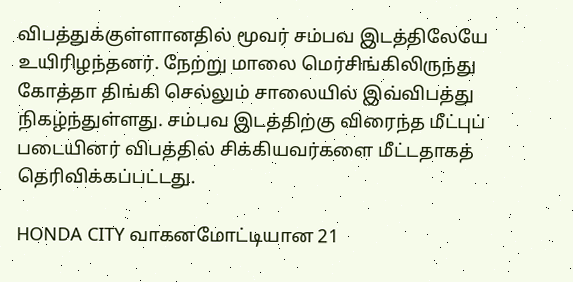விபத்துக்குள்ளானதில் மூவர் சம்பவ இடத்திலேயே உயிரிழந்தனர். நேற்று மாலை மெர்சிங்கிலிருந்து கோத்தா திங்கி செல்லும் சாலையில் இவ்விபத்து நிகழ்ந்துள்ளது. சம்பவ இடத்திற்கு விரைந்த மீட்புப் படையினர் விபத்தில் சிக்கியவர்களை மீட்டதாகத் தெரிவிக்கப்பட்டது.

HONDA CITY வாகனமோட்டியான 21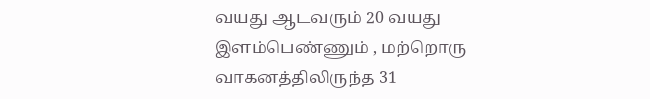வயது ஆடவரும் 20 வயது இளம்பெண்ணும் , மற்றொரு வாகனத்திலிருந்த 31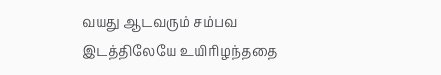வயது ஆடவரும் சம்பவ இடத்திலேயே உயிரிழந்ததை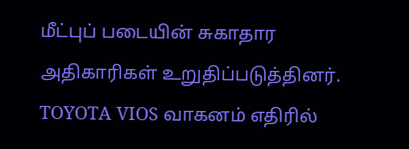மீட்புப் படையின் சுகாதார அதிகாரிகள் உறுதிப்படுத்தினர். TOYOTA VIOS வாகனம் எதிரில்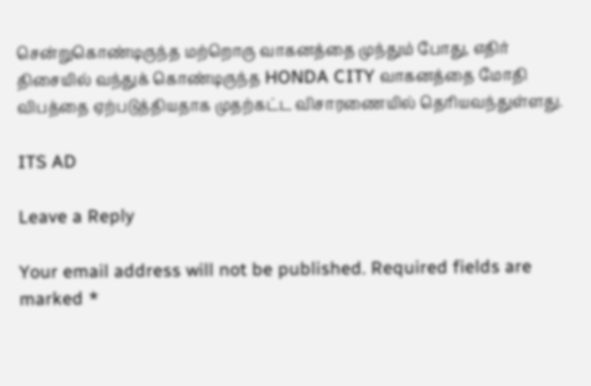சென்றுகொண்டிருந்த மற்றொரு வாகனத்தை முந்தும் போது, எதிர் திசையில் வந்துக் கொண்டிருந்த HONDA CITY வாகனத்தை மோதி விபத்தை ஏற்படுத்தியதாக முதற்கட்ட விசாரணையில் தெரியவந்துள்ளது.

ITS AD

Leave a Reply

Your email address will not be published. Required fields are marked *